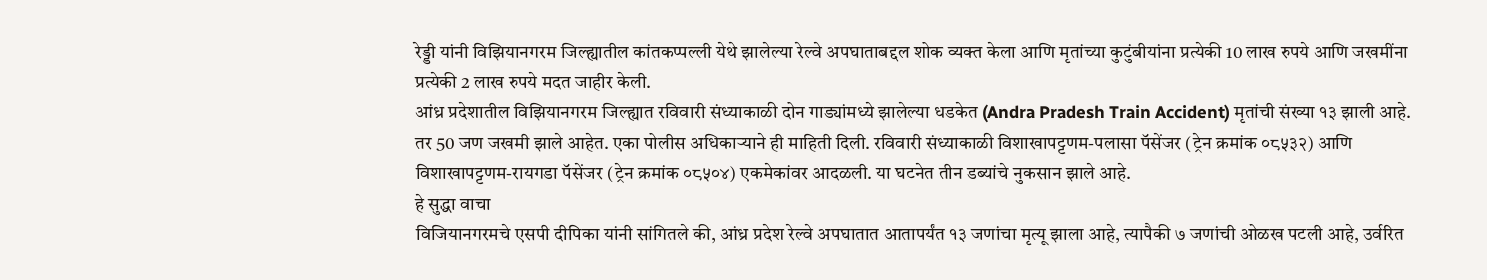रेड्डी यांनी विझियानगरम जिल्ह्यातील कांतकप्पल्ली येथे झालेल्या रेल्वे अपघाताबद्दल शोक व्यक्त केला आणि मृतांच्या कुटुंबीयांना प्रत्येकी 10 लाख रुपये आणि जखमींना प्रत्येकी 2 लाख रुपये मदत जाहीर केली.
आंध्र प्रदेशातील विझियानगरम जिल्ह्यात रविवारी संध्याकाळी दोन गाड्यांमध्ये झालेल्या धडकेत (Andra Pradesh Train Accident) मृतांची संख्या १३ झाली आहे. तर 50 जण जखमी झाले आहेत. एका पोलीस अधिकाऱ्याने ही माहिती दिली. रविवारी संध्याकाळी विशाखापट्टणम-पलासा पॅसेंजर (ट्रेन क्रमांक ०८५३२) आणि विशाखापट्टणम-रायगडा पॅसेंजर (ट्रेन क्रमांक ०८५०४) एकमेकांवर आदळली. या घटनेत तीन डब्यांचे नुकसान झाले आहे.
हे सुद्धा वाचा
विजियानगरमचे एसपी दीपिका यांनी सांगितले की, आंध्र प्रदेश रेल्वे अपघातात आतापर्यंत १३ जणांचा मृत्यू झाला आहे, त्यापैकी ७ जणांची ओळख पटली आहे, उर्वरित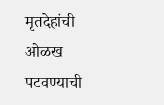मृतदेहांची ओळख पटवण्याची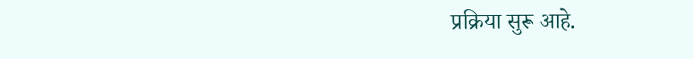प्रक्रिया सुरू आहे.